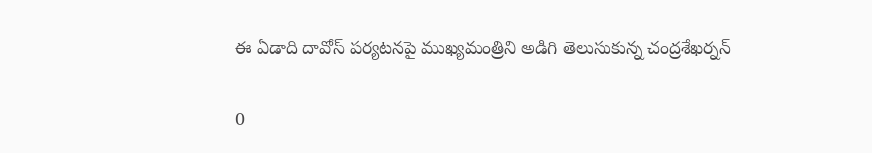ఈ ఏడాది దావోస్ పర్యటనపై ముఖ్యమంత్రిని అడిగి తెలుసుకున్న చంద్రశేఖర్నన్

0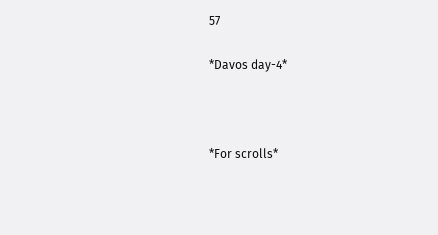57

*Davos day-4*



*For scrolls*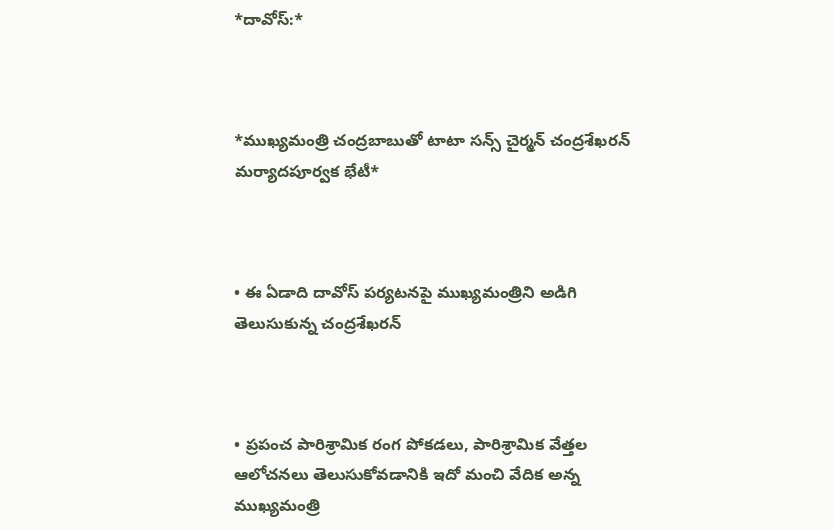*దావోస్:*



*ముఖ్యమంత్రి చంద్రబాబుతో టాటా సన్స్ చైర్మన్ చంద్రశేఖరన్ మర్యాదపూర్వక భేటీ*



• ఈ ఏడాది దావోస్ పర్యటనపై ముఖ్యమంత్రిని అడిగి తెలుసుకున్న చంద్రశేఖరన్



• ప్రపంచ పారిశ్రామిక రంగ పోకడలు, పారిశ్రామిక వేత్తల ఆలోచనలు తెలుసుకోవడానికి ఇదో మంచి వేదిక అన్న ముఖ్యమంత్రి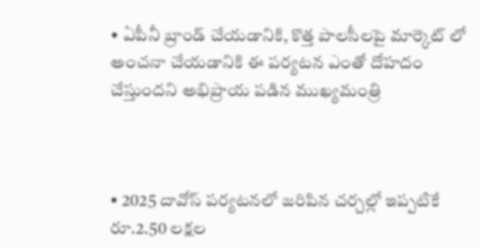• ఏపీనీ బ్రాండ్ చేయడానికి, కొత్త పాలసీలపై మార్కెట్ లో అంచనా చేయడానికి ఈ పర్యటన ఎంతో దోహదం చేస్తుందని అభిప్రాయ పడిన ముఖ్యమంత్రి



• 2025 దావోస్ పర్యటనలో జరిపిన చర్చల్లో ఇప్పటికే రూ.2.50 లక్షల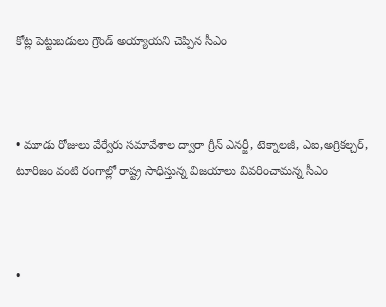కోట్ల పెట్టుబడులు గ్రౌండ్ అయ్యాయని చెప్పిన సీఎం



• మూడు రోజులు వేర్వేరు సమావేశాల ద్వారా గ్రీన్ ఎనర్జీ, టెక్నాలజీ, ఎఐ,అగ్రికల్చర్, టూరిజం వంటి రంగాల్లో రాష్ట్ర సాధిస్తున్న విజయాలు వివరించామన్న సీఎం



•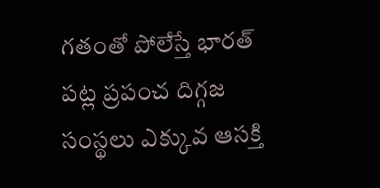గతంతో పోలేస్తే భారత్ పట్ల ప్రపంచ దిగ్గజ సంస్థలు ఎక్కువ ఆసక్తి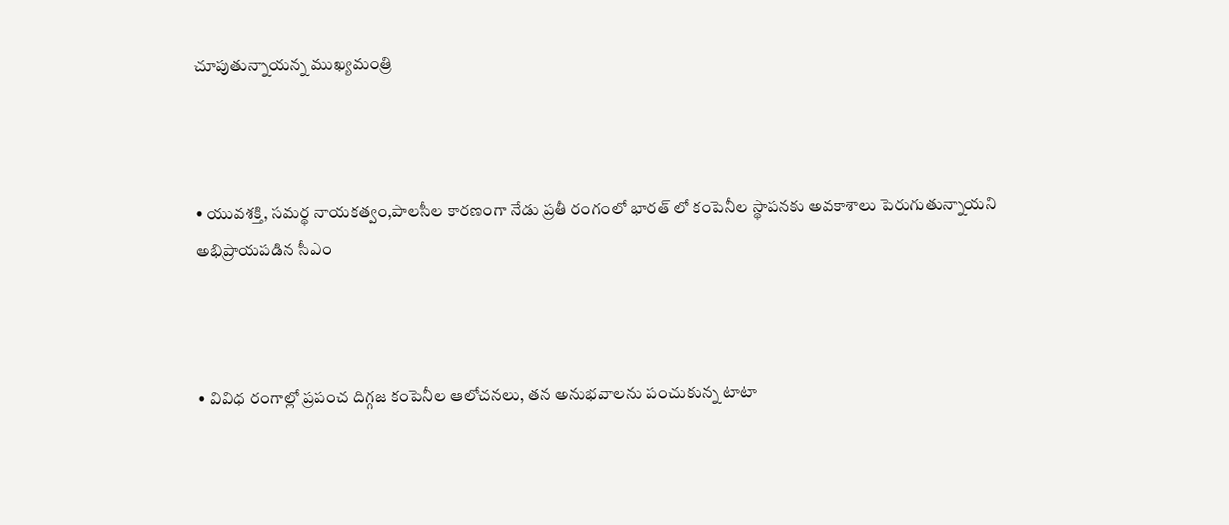చూపుతున్నాయన్న ముఖ్యమంత్రి



• యువశక్తి, సమర్థ నాయకత్వం,పాలసీల కారణంగా నేడు ప్రతీ రంగంలో భారత్ లో కంపెనీల స్థాపనకు అవకాశాలు పెరుగుతున్నాయని అభిప్రాయపడిన సీఎం



• వివిధ రంగాల్లో ప్రపంచ దిగ్గజ కంపెనీల ఆలోచనలు, తన అనుభవాలను పంచుకున్న టాటా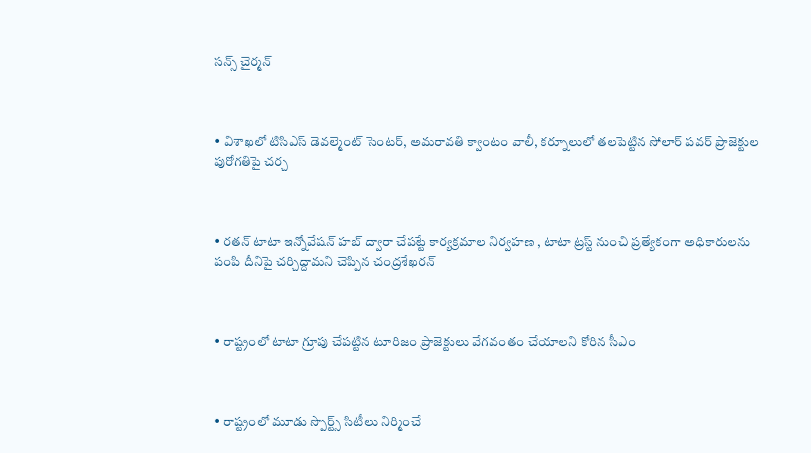సన్స్ చైర్మన్



• విశాఖలో టిసిఎస్ డెవల్మెంట్ సెంటర్, అమరావతి క్వాంటం వాలీ, కర్నూలులో తలపెట్టిన సోలార్ పవర్ ప్రాజెక్టుల పురోగతిపై చర్చ



• రతన్ టాటా ఇన్నోవేషన్ హబ్ ద్వారా చేపట్టే కార్యక్రమాల నిర్వహణ , టాటా ట్రస్ట్ నుంచి ప్రత్యేకంగా అధికారులను పంపి దీనిపై చర్చిద్దామని చెప్పిన చంద్రశేఖరన్



• రాష్ట్రంలో టాటా గ్రూపు చేపట్టిన టూరిజం ప్రాజెక్టులు వేగవంతం చేయాలని కోరిన సీఎం



• రాష్ట్రంలో మూడు స్పొర్ట్స్ సిటీలు నిర్మించే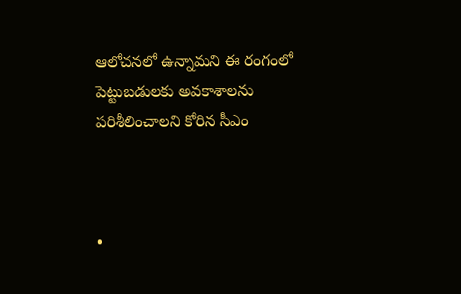ఆలోచనలో ఉన్నామని ఈ రంగంలో పెట్టుబడులకు అవకాశాలను పరిశీలించాలని కోరిన సీఎం



•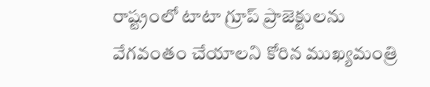రాష్ట్రంలో టాటా గ్రూప్ ప్రాజెక్టులను వేగవంతం చేయాలని కోరిన ముఖ్యమంత్రి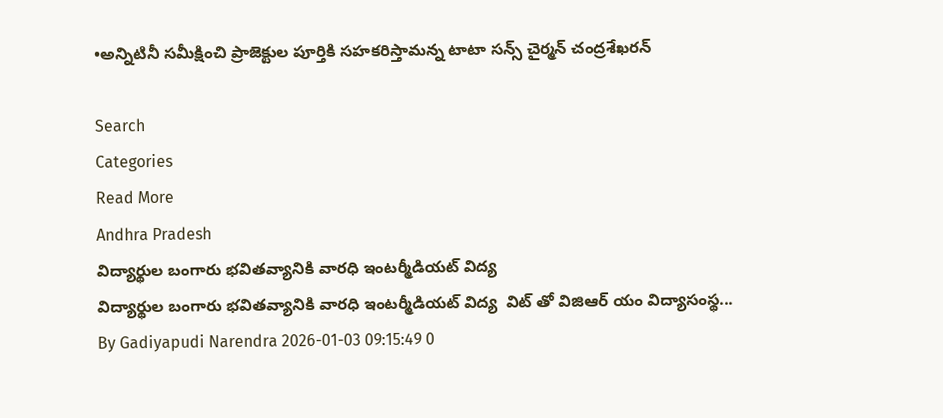•అన్నిటినీ సమీక్షించి ప్రాజెక్టుల పూర్తికి సహకరిస్తామన్న టాటా సన్స్ చైర్మన్ చంద్రశేఖరన్

Search
Categories
Read More
Andhra Pradesh
విద్యార్థుల బంగారు భవితవ్యానికి వారధి ఇంటర్మీడియట్ విద్య
విద్యార్థుల బంగారు భవితవ్యానికి వారధి ఇంటర్మీడియట్ విద్య  విట్ తో విజిఆర్ యం విద్యాసంస్థ...
By Gadiyapudi Narendra 2026-01-03 09:15:49 0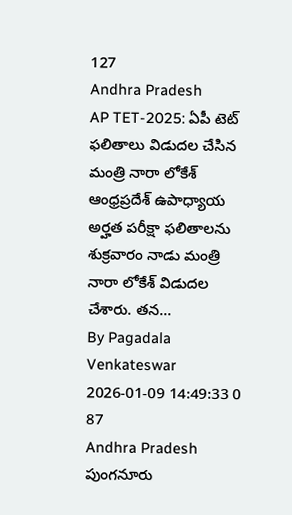127
Andhra Pradesh
AP TET-2025: ఏపీ టెట్ ఫలితాలు విడుదల చేసిన మంత్రి నారా లోకేశ్
ఆంధ్రప్రదేశ్ ఉపాధ్యాయ అర్హత పరీక్షా ఫలితాలను శుక్రవారం నాడు మంత్రి నారా లోకేశ్ విడుదల చేశారు. తన...
By Pagadala Venkateswar 2026-01-09 14:49:33 0 87
Andhra Pradesh
పుంగనూరు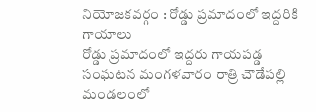నియోజకవర్గం : రోడ్డు ప్రమాదంలో ఇద్దరికి గాయాలు
రోడ్డు ప్రమాదంలో ఇద్దరు గాయపడ్డ సంఘటన మంగళవారం రాత్రి చౌడేపల్లి మండలంలో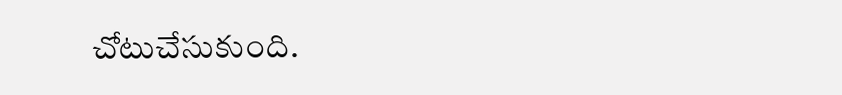చోటుచేసుకుంది.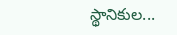స్థానికుల...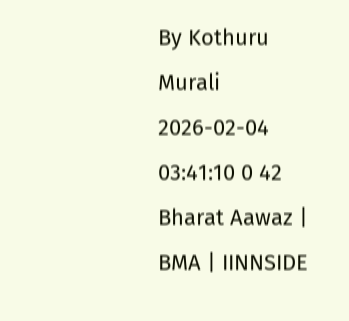By Kothuru Murali 2026-02-04 03:41:10 0 42
Bharat Aawaz | BMA | IINNSIDE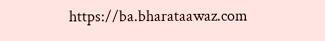https://ba.bharataawaz.com